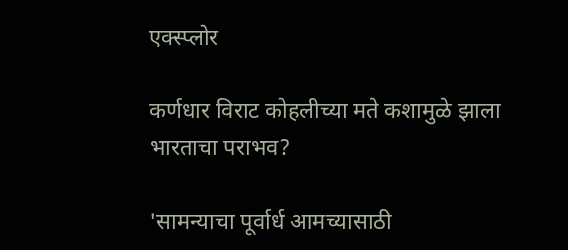एक्स्प्लोर

कर्णधार विराट कोहलीच्या मते कशामुळे झाला भारताचा पराभव?

'सामन्याचा पूर्वार्ध आमच्यासाठी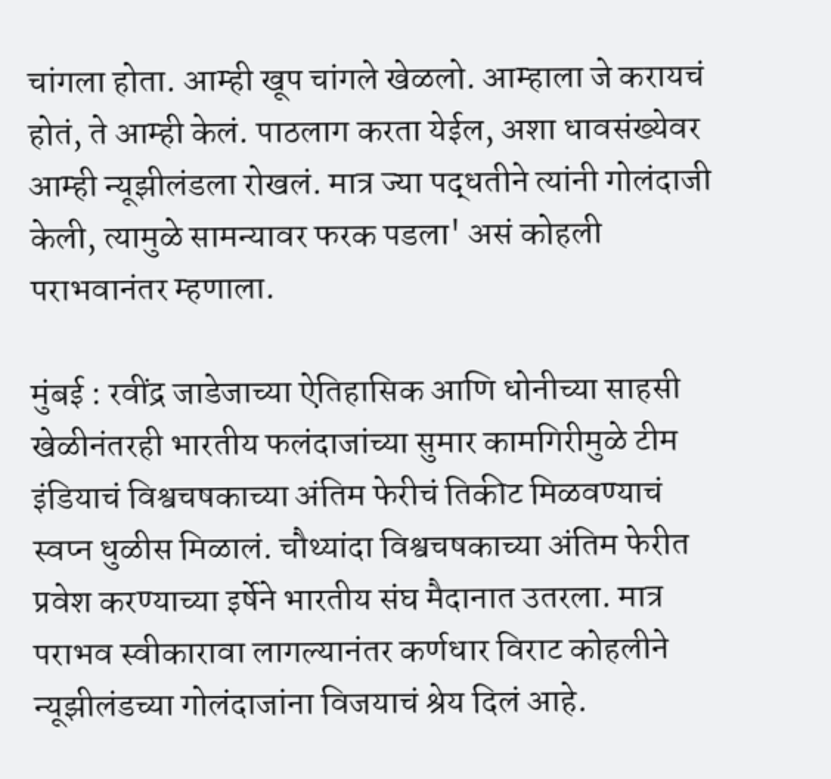चांगला होता. आम्ही खूप चांगले खेळलो. आम्हाला जे करायचं होतं, ते आम्ही केलं. पाठलाग करता येईल, अशा धावसंख्येवर आम्ही न्यूझीलंडला रोखलं. मात्र ज्या पद्धतीने त्यांनी गोलंदाजी केली, त्यामुळे सामन्यावर फरक पडला' असं कोहली पराभवानंतर म्हणाला.

मुंबई : रवींद्र जाडेजाच्या ऐतिहासिक आणि धोनीच्या साहसी खेळीनंतरही भारतीय फलंदाजांच्या सुमार कामगिरीमुळे टीम इंडियाचं विश्वचषकाच्या अंतिम फेरीचं तिकीट मिळवण्याचं स्वप्न धुळीस मिळालं. चौथ्यांदा विश्वचषकाच्या अंतिम फेरीत प्रवेश करण्याच्या इर्षेने भारतीय संघ मैदानात उतरला. मात्र पराभव स्वीकारावा लागल्यानंतर कर्णधार विराट कोहलीने न्यूझीलंडच्या गोलंदाजांना विजयाचं श्रेय दिलं आहे.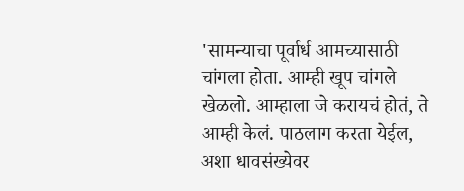'सामन्याचा पूर्वार्ध आमच्यासाठी चांगला होता. आम्ही खूप चांगले खेळलो. आम्हाला जे करायचं होतं, ते आम्ही केलं. पाठलाग करता येईल, अशा धावसंख्येवर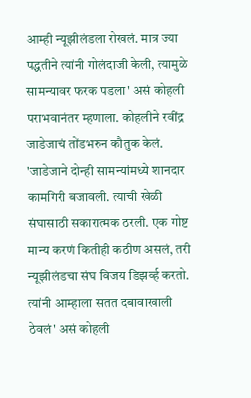आम्ही न्यूझीलंडला रोखलं. मात्र ज्या पद्धतीने त्यांनी गोलंदाजी केली, त्यामुळे सामन्यावर फरक पडला' असं कोहली पराभवानंतर म्हणाला. कोहलीने रवींद्र जाडेजाचं तोंडभरुन कौतुक केलं. 'जाडेजाने दोन्ही सामन्यांमध्ये शानदार कामगिरी बजावली. त्याची खेळी संघासाठी सकारात्मक ठरली. एक गोष्ट मान्य करणं कितीही कठीण असलं, तरी न्यूझीलंडचा संघ विजय डिझर्व्ह करतो. त्यांनी आम्हाला सतत दबावाखाली ठेवलं' असं कोहली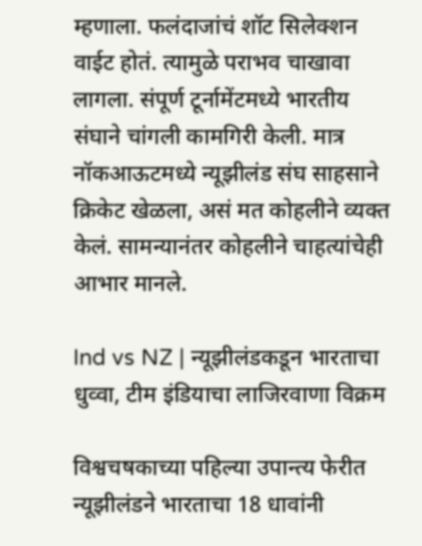म्हणाला. फलंदाजांचं शॉट सिलेक्शन वाईट होतं. त्यामुळे पराभव चाखावा लागला. संपूर्ण टूर्नामेंटमध्ये भारतीय संघाने चांगली कामगिरी केली. मात्र नॉकआऊटमध्ये न्यूझीलंड संघ साहसाने क्रिकेट खेळला, असं मत कोहलीने व्यक्त केलं. सामन्यानंतर कोहलीने चाहत्यांचेही आभार मानले.

Ind vs NZ | न्यूझीलंडकडून भारताचा धुव्वा, टीम इंडियाचा लाजिरवाणा विक्रम

विश्वचषकाच्या पहिल्या उपान्त्य फेरीत न्यूझीलंडने भारताचा 18 धावांनी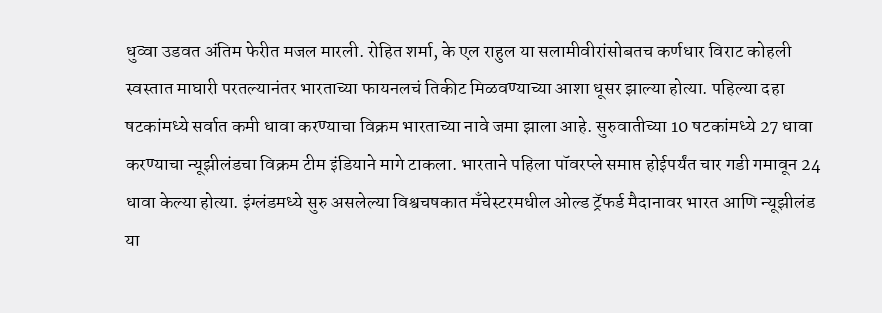धुव्वा उडवत अंतिम फेरीत मजल मारली. रोहित शर्मा, के एल राहुल या सलामीवीरांसोबतच कर्णधार विराट कोहली स्वस्तात माघारी परतल्यानंतर भारताच्या फायनलचं तिकीट मिळवण्याच्या आशा धूसर झाल्या होत्या. पहिल्या दहा षटकांमध्ये सर्वात कमी धावा करण्याचा विक्रम भारताच्या नावे जमा झाला आहे. सुरुवातीच्या 10 षटकांमध्ये 27 धावा करण्याचा न्यूझीलंडचा विक्रम टीम इंडियाने मागे टाकला. भारताने पहिला पॉवरप्ले समाप्त होईपर्यंत चार गडी गमावून 24 धावा केल्या होत्या. इंग्लंडमध्ये सुरु असलेल्या विश्वचषकात मँचेस्टरमधील ओल्ड ट्रॅफर्ड मैदानावर भारत आणि न्यूझीलंड या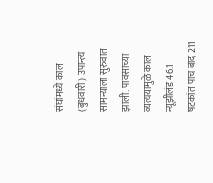संघांमध्ये काल (बुधवारी) उपान्त्य सामन्याला सुरुवात झाली. पावसाच्या व्यत्ययामुळे काल न्यूझीलंड 46.1 षटकांत पाच बाद 211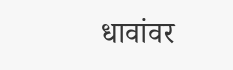धावांवर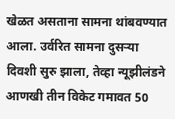खेळत असताना सामना थांबवण्यात आला. उर्वरित सामना दुसऱ्या दिवशी सुरु झाला, तेव्हा न्यूझीलंडने आणखी तीन विकेट गमावत 50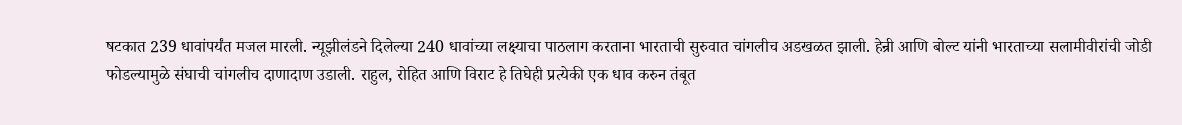षटकात 239 धावांपर्यंत मजल मारली. न्यूझीलंडने दिलेल्या 240 धावांच्या लक्ष्याचा पाठलाग करताना भारताची सुरुवात चांगलीच अडखळत झाली. हेन्री आणि बोल्ट यांनी भारताच्या सलामीवीरांची जोडी फोडल्यामुळे संघाची चांगलीच दाणादाण उडाली. राहुल, रोहित आणि विराट हे तिघेही प्रत्येकी एक धाव करुन तंबूत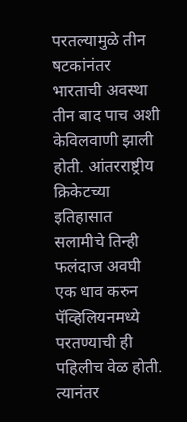परतल्यामुळे तीन षटकांनंतर भारताची अवस्था तीन बाद पाच अशी केविलवाणी झाली होती. आंतरराष्ट्रीय क्रिकेटच्या इतिहासात सलामीचे तिन्ही फलंदाज अवघी एक धाव करुन पॅव्हिलियनमध्ये परतण्याची ही पहिलीच वेळ होती. त्यानंतर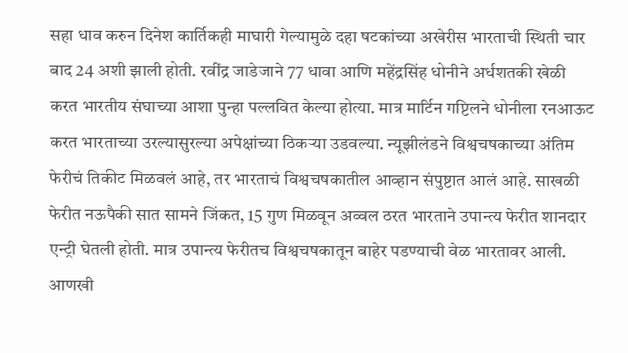सहा धाव करुन दिनेश कार्तिकही माघारी गेल्यामुळे दहा षटकांच्या अखेरीस भारताची स्थिती चार बाद 24 अशी झाली होती. रवींद्र जाडेजाने 77 धावा आणि महेंद्रसिंह धोनीने अर्धशतकी खेळी करत भारतीय संघाच्या आशा पुन्हा पल्लवित केल्या होत्या. मात्र मार्टिन गप्टिलने धोनीला रनआऊट करत भारताच्या उरल्यासुरल्या अपेक्षांच्या ठिकऱ्या उडवल्या. न्यूझीलंडने विश्वचषकाच्या अंतिम फेरीचं तिकीट मिळवलं आहे, तर भारताचं विश्वचषकातील आव्हान संपुष्टात आलं आहे. साखळी फेरीत नऊपैकी सात सामने जिंकत, 15 गुण मिळवून अव्वल ठरत भारताने उपान्त्य फेरीत शानदार एन्ट्री घेतली होती. मात्र उपान्त्य फेरीतच विश्वचषकातून बाहेर पडण्याची वेळ भारतावर आली.
आणखी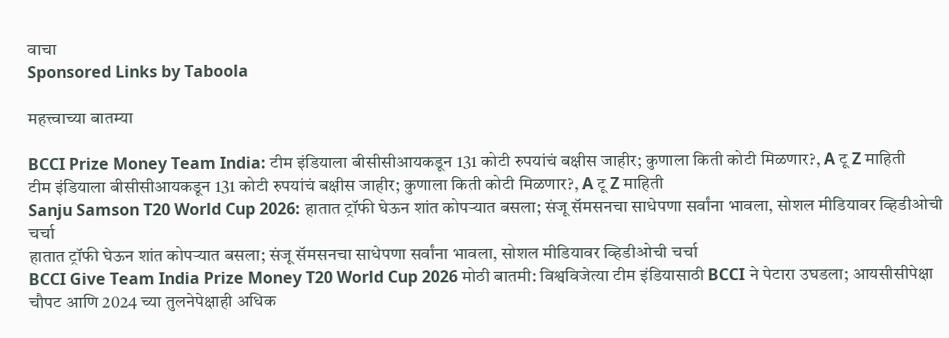वाचा
Sponsored Links by Taboola

महत्त्वाच्या बातम्या

BCCI Prize Money Team India: टीम इंडियाला बीसीसीआयकडून 131 कोटी रुपयांचं बक्षीस जाहीर; कुणाला किती कोटी मिळणार?, A टू Z माहिती
टीम इंडियाला बीसीसीआयकडून 131 कोटी रुपयांचं बक्षीस जाहीर; कुणाला किती कोटी मिळणार?, A टू Z माहिती
Sanju Samson T20 World Cup 2026: हातात ट्रॉफी घेऊन शांत कोपऱ्यात बसला; संजू सॅमसनचा साधेपणा सर्वांना भावला, सोशल मीडियावर व्हिडीओची चर्चा
हातात ट्रॉफी घेऊन शांत कोपऱ्यात बसला; संजू सॅमसनचा साधेपणा सर्वांना भावला, सोशल मीडियावर व्हिडीओची चर्चा
BCCI Give Team India Prize Money T20 World Cup 2026 मोठी बातमी: विश्वविजेत्या टीम इंडियासाठी BCCI ने पेटारा उघडला; आयसीसीपेक्षा चौपट आणि 2024 च्या तुलनेपेक्षाही अधिक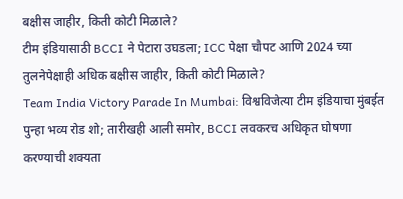बक्षीस जाहीर, किती कोटी मिळाले?
टीम इंडियासाठी BCCI ने पेटारा उघडला; ICC पेक्षा चौपट आणि 2024 च्या तुलनेपेक्षाही अधिक बक्षीस जाहीर, किती कोटी मिळाले?
Team India Victory Parade In Mumbai: विश्वविजेत्या टीम इंडियाचा मुंबईत पुन्हा भव्य रोड शो; तारीखही आली समोर, BCCI लवकरच अधिकृत घोषणा करण्याची शक्यता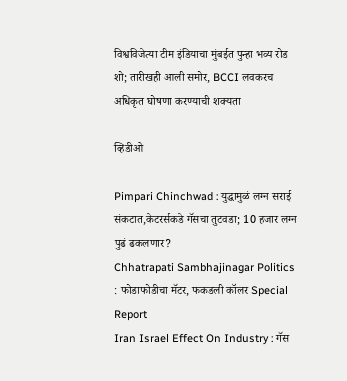विश्वविजेत्या टीम इंडियाचा मुंबईत पुन्हा भव्य रोड शो; तारीखही आली समोर, BCCI लवकरच अधिकृत घोषणा करण्याची शक्यता

व्हिडीओ

Pimpari Chinchwad : युद्धामुळं लग्न सराई संकटात,केटरर्सकडे गॅसचा तुटवडा; 10 हजार लग्न पुढं ढकलणार?
Chhatrapati Sambhajinagar Politics : फोडाफोडीचा मॅटर, फकडली कॉलर Special Report
Iran Israel Effect On Industry : गॅस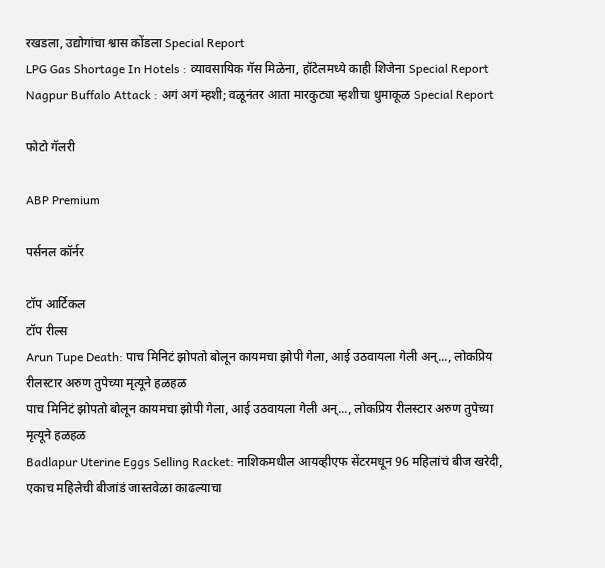रखडला, उद्योगांचा श्वास कोंडला Special Report
LPG Gas Shortage In Hotels : व्यावसायिक गॅस मिळेना, हॉटेलमध्ये काही शिजेना Special Report
Nagpur Buffalo Attack : अगं अगं म्हशी; वळूनंतर आता मारकुट्या म्हशीचा धुमाकूळ Special Report

फोटो गॅलरी

ABP Premium

पर्सनल कॉर्नर

टॉप आर्टिकल
टॉप रील्स
Arun Tupe Death: पाच मिनिटं झोपतो बोलून कायमचा झोपी गेला, आई उठवायला गेली अन्..., लोकप्रिय रीलस्टार अरुण तुपेच्या मृत्यूने हळहळ
पाच मिनिटं झोपतो बोलून कायमचा झोपी गेला, आई उठवायला गेली अन्..., लोकप्रिय रीलस्टार अरुण तुपेच्या मृत्यूने हळहळ
Badlapur Uterine Eggs Selling Racket: नाशिकमधील आयव्हीएफ सेंटरमधून 96 महिलांचं बीज खरेदी, एकाच महिलेची बीजांडं जास्तवेळा काढल्याचा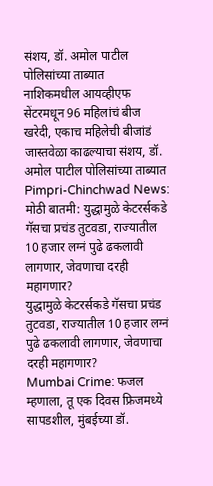संशय, डॉ. अमोल पाटील पोलिसांच्या ताब्यात
नाशिकमधील आयव्हीएफ सेंटरमधून 96 महिलांचं बीज खरेदी, एकाच महिलेची बीजांडं जास्तवेळा काढल्याचा संशय, डॉ. अमोल पाटील पोलिसांच्या ताब्यात
Pimpri-Chinchwad News: मोठी बातमी: युद्धामुळे केटरर्सकडे गॅसचा प्रचंड तुटवडा, राज्यातील 10 हजार लग्नं पुढे ढकलावी लागणार, जेवणाचा दरही महागणार?
युद्धामुळे केटरर्सकडे गॅसचा प्रचंड तुटवडा, राज्यातील 10 हजार लग्नं पुढे ढकलावी लागणार, जेवणाचा दरही महागणार?
Mumbai Crime: फजल म्हणाला, तू एक दिवस फ्रिजमध्ये सापडशील, मुंबईच्या डॉ.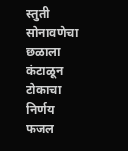स्तुती सोनावणेचा छळाला कंटाळून टोकाचा निर्णय
फजल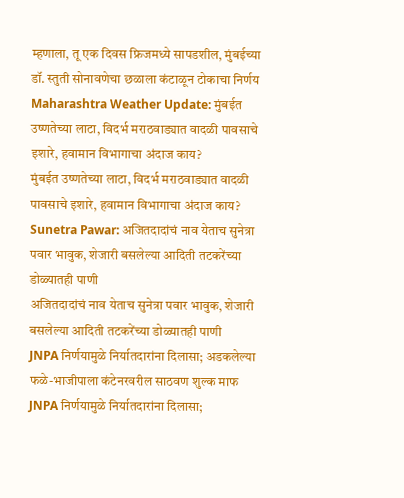म्हणाला, तू एक दिवस फ्रिजमध्ये सापडशील, मुंबईच्या डॉ. स्तुती सोनावणेचा छळाला कंटाळून टोकाचा निर्णय
Maharashtra Weather Update: मुंबईत उष्णतेच्या लाटा, विदर्भ मराठवाड्यात वादळी पावसाचे इशारे, हवामान विभागाचा अंदाज काय?
मुंबईत उष्णतेच्या लाटा, विदर्भ मराठवाड्यात वादळी पावसाचे इशारे, हवामान विभागाचा अंदाज काय?
Sunetra Pawar: अजितदादांचं नाव येताच सुनेत्रा पवार भावुक, शेजारी बसलेल्या आदिती तटकरेंच्या डोळ्यातही पाणी
अजितदादांचं नाव येताच सुनेत्रा पवार भावुक, शेजारी बसलेल्या आदिती तटकरेंच्या डोळ्यातही पाणी
JNPA निर्णयामुळे निर्यातदारांना दिलासा; अडकलेल्या फळे-भाजीपाला कंटेनरवरील साठवण शुल्क माफ
JNPA निर्णयामुळे निर्यातदारांना दिलासा;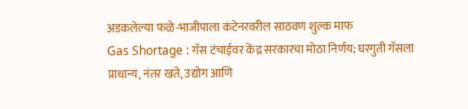अडकलेल्या फळे-भाजीपाला कंटेनरवरील साठवण शुल्क माफ
Gas Shortage : गॅस टंचाईवर केंद्र सरकारचा मोठा निर्णय; घरगुती गॅसला प्राधान्य, नंतर खते, उद्योग आणि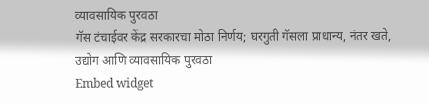व्यावसायिक पुरवठा
गॅस टंचाईवर केंद्र सरकारचा मोठा निर्णय; घरगुती गॅसला प्राधान्य, नंतर खते, उद्योग आणि व्यावसायिक पुरवठा
Embed widget